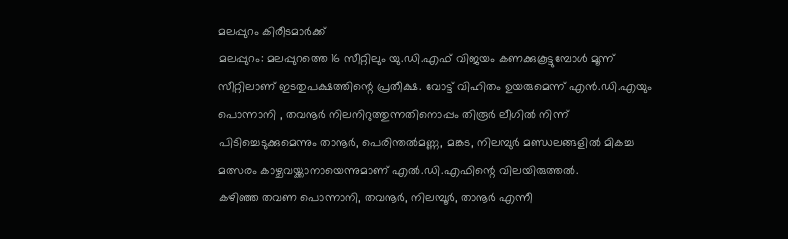മലപ്പുറം കിരീടമാർക്ക്
മലപ്പുറം: മലപ്പുറത്തെ 16 സീറ്റിലും യു.ഡി.എഫ് വിജയം കണക്കുകൂട്ടുമ്പോൾ മൂന്ന് സീറ്റിലാണ് ഇടതുപക്ഷത്തിന്റെ പ്രതീക്ഷ. വോട്ട് വിഹിതം ഉയരുമെന്ന് എൻ.ഡി.എയും പൊന്നാനി , തവനൂർ നിലനിറുത്തുന്നതിനൊപ്പം തിരൂർ ലീഗിൽ നിന്ന് പിടിച്ചെടുക്കുമെന്നും താനൂർ, പെരിന്തൽമണ്ണ, മങ്കട, നിലമ്പുർ മണ്ഡലങ്ങളിൽ മികച്ച മത്സരം കാഴ്ചവയ്ക്കാനായെന്നുമാണ് എൽ.ഡി.എഫിന്റെ വിലയിരുത്തൽ.
കഴിഞ്ഞ തവണ പൊന്നാനി, തവനൂർ, നിലമ്പൂർ, താനൂർ എന്നീ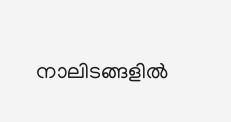നാലിടങ്ങളിൽ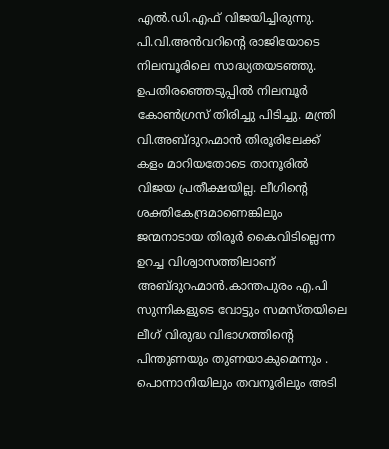എൽ.ഡി.എഫ് വിജയിച്ചിരുന്നു. പി.വി.അൻവറിന്റെ രാജിയോടെ നിലമ്പൂരിലെ സാദ്ധ്യതയടഞ്ഞു. ഉപതിരഞ്ഞെടുപ്പിൽ നിലമ്പൂർ കോൺഗ്രസ് തിരിച്ചു പിടിച്ചു. മന്ത്രി വി.അബ്ദുറഹ്മാൻ തിരൂരിലേക്ക് കളം മാറിയതോടെ താനൂരിൽ വിജയ പ്രതീക്ഷയില്ല. ലീഗിന്റെ ശക്തികേന്ദ്രമാണെങ്കിലും ജന്മനാടായ തിരൂർ കൈവിടില്ലെന്ന ഉറച്ച വിശ്വാസത്തിലാണ്
അബ്ദുറഹ്മാൻ.കാന്തപുരം എ.പി സുന്നികളുടെ വോട്ടും സമസ്തയിലെ ലീഗ് വിരുദ്ധ വിഭാഗത്തിന്റെ പിന്തുണയും തുണയാകുമെന്നും .
പൊന്നാനിയിലും തവനൂരിലും അടി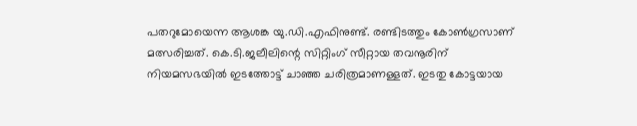പതറുമോയെന്ന ആശങ്ക യു.ഡി.എഫിനുണ്ട്. രണ്ടിടത്തും കോൺഗ്രസാണ് മത്സരിച്ചത്. കെ.ടി.ജലീലിന്റെ സിറ്റിംഗ് സീറ്റായ തവനൂരിന് നിയമസഭയിൽ ഇടത്തോട്ട് ചാഞ്ഞ ചരിത്രമാണള്ളത്. ഇടതു കോട്ടയായ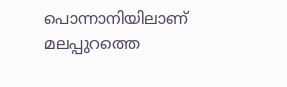പൊന്നാനിയിലാണ് മലപ്പുറത്തെ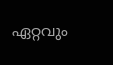ഏറ്റവും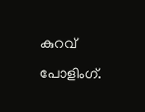കുറവ് പോളിംഗ്.